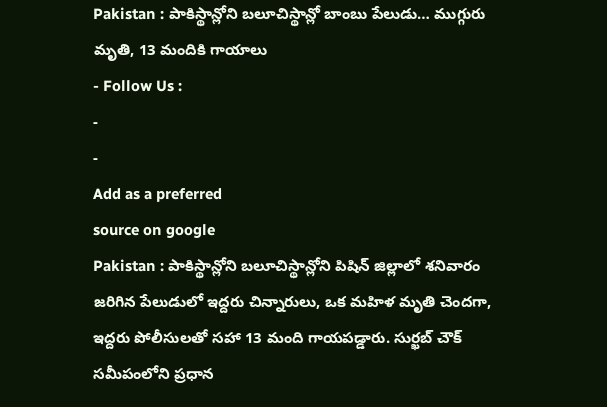Pakistan : పాకిస్థాన్లోని బలూచిస్థాన్లో బాంబు పేలుడు… ముగ్గురు మృతి, 13 మందికి గాయాలు
- Follow Us :
-
-
Add as a preferred
source on google
Pakistan : పాకిస్థాన్లోని బలూచిస్థాన్లోని పిషిన్ జిల్లాలో శనివారం జరిగిన పేలుడులో ఇద్దరు చిన్నారులు, ఒక మహిళ మృతి చెందగా, ఇద్దరు పోలీసులతో సహా 13 మంది గాయపడ్డారు. సుర్ఖబ్ చౌక్ సమీపంలోని ప్రధాన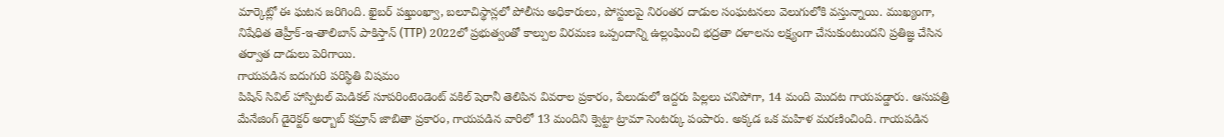మార్కెట్లో ఈ ఘటన జరిగింది. ఖైబర్ పఖ్తుంఖ్వా, బలూచిస్థాన్లలో పోలీసు అధికారులు, పోస్టులపై నిరంతర దాడుల సంఘటనలు వెలుగులోకి వస్తున్నాయి. ముఖ్యంగా, నిషేధిత తెహ్రీక్-ఇ-తాలిబాన్ పాకిస్తాన్ (TTP) 2022లో ప్రభుత్వంతో కాల్పుల విరమణ ఒప్పందాన్ని ఉల్లంఘించి భద్రతా దళాలను లక్ష్యంగా చేసుకుంటుందని ప్రతిజ్ఞ చేసిన తర్వాత దాడులు పెరిగాయి.
గాయపడిన ఐదుగురి పరిస్థితి విషమం
పిషిన్ సివిల్ హాస్పిటల్ మెడికల్ సూపరింటెండెంట్ వకిల్ షెరానీ తెలిపిన వివరాల ప్రకారం, పేలుడులో ఇద్దరు పిల్లలు చనిపోగా, 14 మంది మొదట గాయపడ్డారు. ఆసుపత్రి మేనేజింగ్ డైరెక్టర్ అర్బాబ్ కమ్రాన్ జాబితా ప్రకారం, గాయపడిన వారిలో 13 మందిని క్వెట్టా ట్రామా సెంటర్కు పంపారు. అక్కడ ఒక మహిళ మరణించింది. గాయపడిన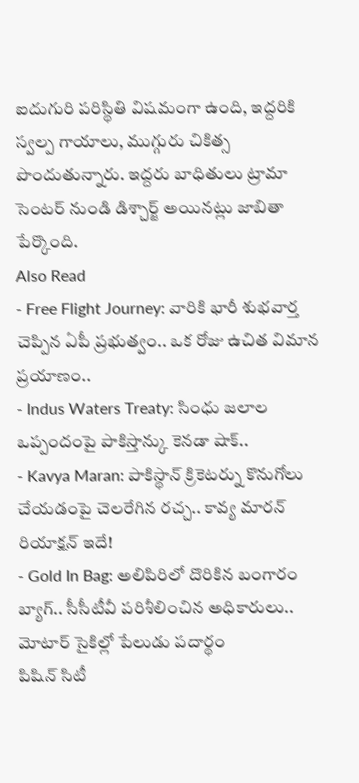ఐదుగురి పరిస్థితి విషమంగా ఉంది, ఇద్దరికి స్వల్ప గాయాలు, ముగ్గురు చికిత్స పొందుతున్నారు. ఇద్దరు బాధితులు ట్రామా సెంటర్ నుండి డిశ్చార్జ్ అయినట్లు జాబితా పేర్కొంది.
Also Read
- Free Flight Journey: వారికి భారీ శుభవార్త చెప్పిన ఏపీ ప్రభుత్వం.. ఒక రోజు ఉచిత విమాన ప్రయాణం..
- Indus Waters Treaty: సింధు జలాల ఒప్పందంపై పాకిస్తాన్కు కెనడా షాక్..
- Kavya Maran: పాకిస్థాన్ క్రికెటర్ను కొనుగోలు చేయడంపై చెలరేగిన రచ్చ.. కావ్య మారన్ రియాక్షన్ ఇదే!
- Gold In Bag: అలిపిరిలో దొరికిన బంగారం బ్యాగ్.. సీసీటీవీ పరిశీలించిన అధికారులు..
మోటార్ సైకిల్లో పేలుడు పదార్థం
పిషిన్ సిటీ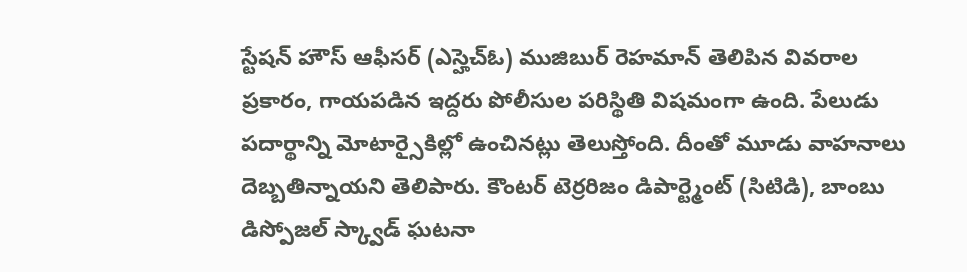స్టేషన్ హౌస్ ఆఫీసర్ (ఎస్హెచ్ఓ) ముజిబుర్ రెహమాన్ తెలిపిన వివరాల ప్రకారం, గాయపడిన ఇద్దరు పోలీసుల పరిస్థితి విషమంగా ఉంది. పేలుడు పదార్థాన్ని మోటార్సైకిల్లో ఉంచినట్లు తెలుస్తోంది. దీంతో మూడు వాహనాలు దెబ్బతిన్నాయని తెలిపారు. కౌంటర్ టెర్రరిజం డిపార్ట్మెంట్ (సిటిడి), బాంబు డిస్పోజల్ స్క్వాడ్ ఘటనా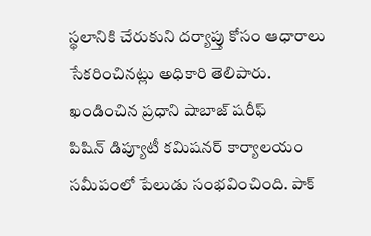స్థలానికి చేరుకుని దర్యాప్తు కోసం ఆధారాలు సేకరించినట్లు అధికారి తెలిపారు.
ఖండించిన ప్రధాని షాబాజ్ షరీఫ్
పిషిన్ డిప్యూటీ కమిషనర్ కార్యాలయం సమీపంలో పేలుడు సంభవించింది. పాక్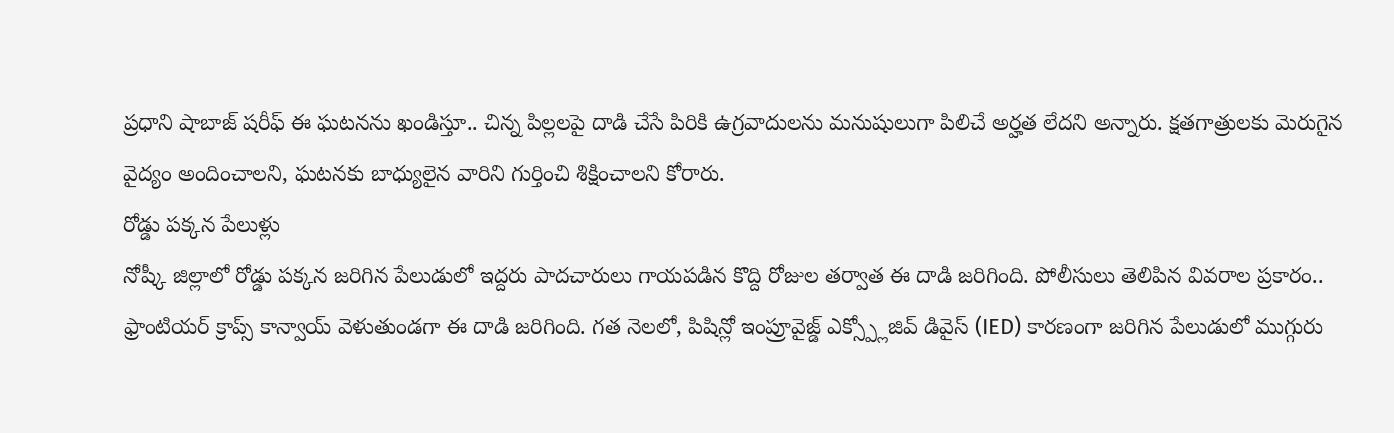ప్రధాని షాబాజ్ షరీఫ్ ఈ ఘటనను ఖండిస్తూ.. చిన్న పిల్లలపై దాడి చేసే పిరికి ఉగ్రవాదులను మనుషులుగా పిలిచే అర్హత లేదని అన్నారు. క్షతగాత్రులకు మెరుగైన వైద్యం అందించాలని, ఘటనకు బాధ్యులైన వారిని గుర్తించి శిక్షించాలని కోరారు.
రోడ్డు పక్కన పేలుళ్లు
నోష్కీ జిల్లాలో రోడ్డు పక్కన జరిగిన పేలుడులో ఇద్దరు పాదచారులు గాయపడిన కొద్ది రోజుల తర్వాత ఈ దాడి జరిగింది. పోలీసులు తెలిపిన వివరాల ప్రకారం.. ఫ్రాంటియర్ క్రాప్స్ కాన్వాయ్ వెళుతుండగా ఈ దాడి జరిగింది. గత నెలలో, పిషిన్లో ఇంప్రూవైజ్డ్ ఎక్స్ప్లోజివ్ డివైస్ (IED) కారణంగా జరిగిన పేలుడులో ముగ్గురు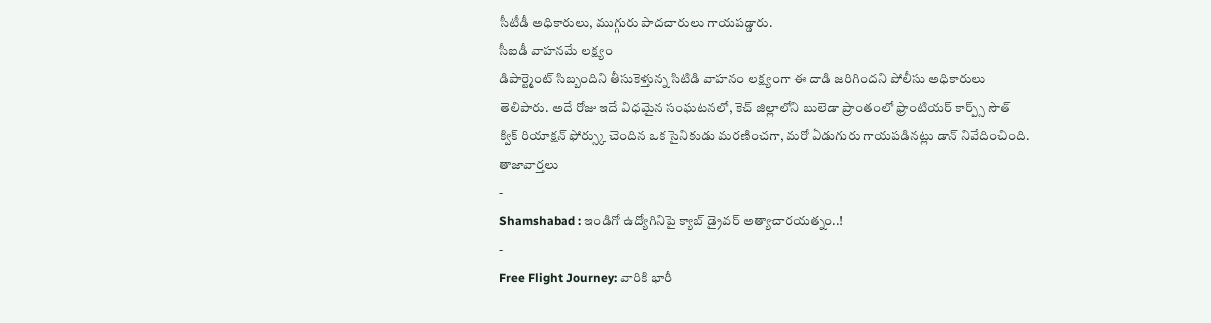సీటీడీ అధికారులు, ముగ్గురు పాదచారులు గాయపడ్డారు.
సీఐడీ వాహనమే లక్ష్యం
డిపార్ట్మెంట్ సిబ్బందిని తీసుకెళ్తున్న సిటిడి వాహనం లక్ష్యంగా ఈ దాడి జరిగిందని పోలీసు అధికారులు తెలిపారు. అదే రోజు ఇదే విధమైన సంఘటనలో, కెచ్ జిల్లాలోని బులెడా ప్రాంతంలో ఫ్రాంటియర్ కార్ప్స్ సౌత్ క్విక్ రియాక్షన్ ఫోర్స్కు చెందిన ఒక సైనికుడు మరణించగా, మరో ఏడుగురు గాయపడినట్లు డాన్ నివేదించింది.
తాజావార్తలు
-
Shamshabad : ఇండిగో ఉద్యోగినిపై క్యాబ్ డ్రైవర్ అత్యాచారయత్నం..!
-
Free Flight Journey: వారికి భారీ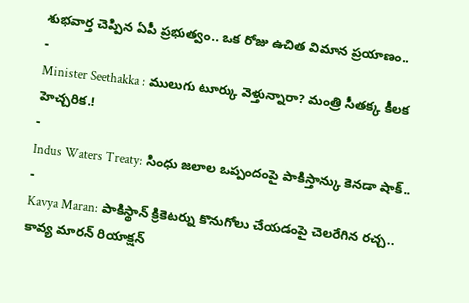శుభవార్త చెప్పిన ఏపీ ప్రభుత్వం.. ఒక రోజు ఉచిత విమాన ప్రయాణం..
-
Minister Seethakka : ములుగు టూర్కు వెళ్తున్నారా? మంత్రి సీతక్క కీలక హెచ్చరిక.!
-
Indus Waters Treaty: సింధు జలాల ఒప్పందంపై పాకిస్తాన్కు కెనడా షాక్..
-
Kavya Maran: పాకిస్థాన్ క్రికెటర్ను కొనుగోలు చేయడంపై చెలరేగిన రచ్చ.. కావ్య మారన్ రియాక్షన్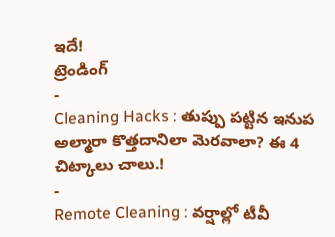ఇదే!
ట్రెండింగ్
-
Cleaning Hacks : తుప్పు పట్టిన ఇనుప అల్మారా కొత్తదానిలా మెరవాలా? ఈ 4 చిట్కాలు చాలు.!
-
Remote Cleaning : వర్షాల్లో టీవీ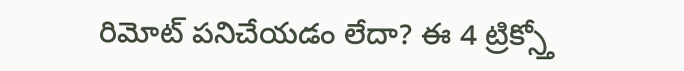రిమోట్ పనిచేయడం లేదా? ఈ 4 ట్రిక్స్తో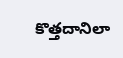కొత్తదానిలా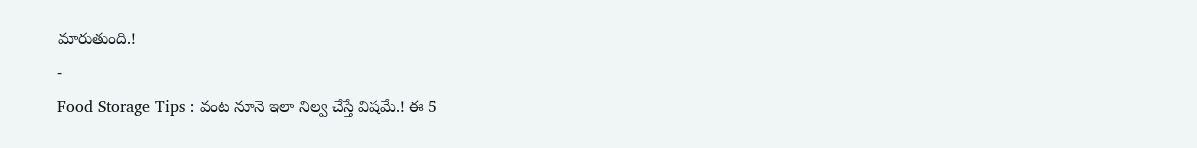మారుతుంది.!
-
Food Storage Tips : వంట నూనె ఇలా నిల్వ చేస్తే విషమే.! ఈ 5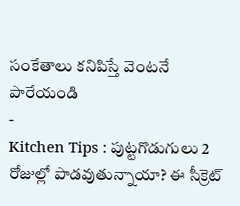సంకేతాలు కనిపిస్తే వెంటనే పారేయండి
-
Kitchen Tips : పుట్టగొడుగులు 2 రోజుల్లో పాడవుతున్నాయా? ఈ సీక్రెట్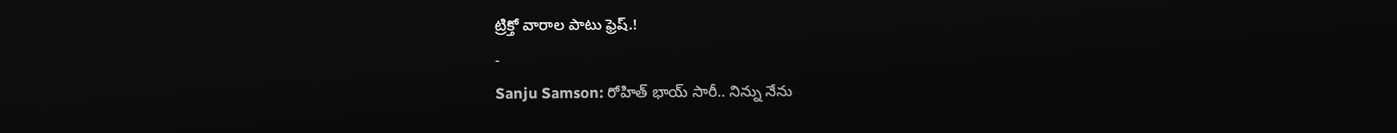ట్రిక్తో వారాల పాటు ఫ్రెష్.!
-
Sanju Samson: రోహిత్ భాయ్ సారీ.. నిన్ను నేను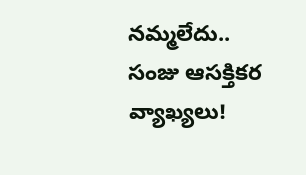నమ్మలేదు.. సంజు ఆసక్తికర వ్యాఖ్యలు!